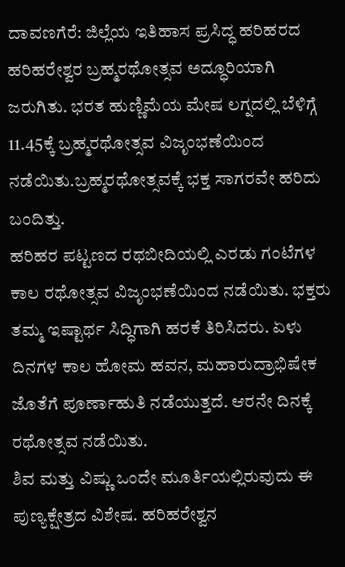ದಾವಣಗೆರೆ: ಜಿಲ್ಲೆಯ ಇತಿಹಾಸ ಪ್ರಸಿದ್ಧ ಹರಿಹರದ ಹರಿಹರೇಶ್ವರ ಬ್ರಹ್ಮರಥೋತ್ಸವ ಅದ್ಧೂರಿಯಾಗಿ ಜರುಗಿತು. ಭರತ ಹುಣ್ಣಿಮೆಯ ಮೇಷ ಲಗ್ನದಲ್ಲಿ ಬೆಳಿಗ್ಗೆ 11.45ಕ್ಕೆ ಬ್ರಹ್ಮರಥೋತ್ಸವ ವಿಜೃಂಭಣೆಯಿಂದ ನಡೆಯಿತು.ಬ್ರಹ್ಮರಥೋತ್ಸವಕ್ಕೆ ಭಕ್ತ ಸಾಗರವೇ ಹರಿದು ಬಂದಿತ್ತು.
ಹರಿಹರ ಪಟ್ಟಣದ ರಥಬೀದಿಯಲ್ಲಿ ಎರಡು ಗಂಟೆಗಳ ಕಾಲ ರಥೋತ್ಸವ ವಿಜೃಂಭಣೆಯಿಂದ ನಡೆಯಿತು. ಭಕ್ತರು ತಮ್ಮ ಇಷ್ಟಾರ್ಥ ಸಿದ್ಧಿಗಾಗಿ ಹರಕೆ ತಿರಿಸಿದರು. ಏಳು ದಿನಗಳ ಕಾಲ ಹೋಮ ಹವನ, ಮಹಾರುದ್ರಾಭಿಷೇಕ ಜೊತೆಗೆ ಪೂರ್ಣಾಹುತಿ ನಡೆಯುತ್ತದೆ. ಆರನೇ ದಿನಕ್ಕೆ ರಥೋತ್ಸವ ನಡೆಯಿತು.
ಶಿವ ಮತ್ತು ವಿಷ್ಣು ಒಂದೇ ಮೂರ್ತಿಯಲ್ಲಿರುವುದು ಈ ಪುಣ್ಯಕ್ಷೇತ್ರದ ವಿಶೇಷ. ಹರಿಹರೇಶ್ವನ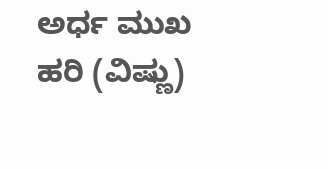ಅರ್ಧ ಮುಖ ಹರಿ (ವಿಷ್ಣು)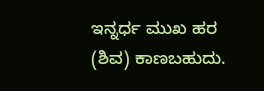ಇನ್ನರ್ಧ ಮುಖ ಹರ (ಶಿವ) ಕಾಣಬಹುದು.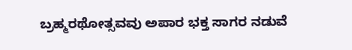ಬ್ರಹ್ಮರಥೋತ್ಸವವು ಅಪಾರ ಭಕ್ತ ಸಾಗರ ನಡುವೆ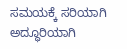ಸಮಯಕ್ಕೆ ಸರಿಯಾಗಿ ಅದ್ಧೂರಿಯಾಗಿ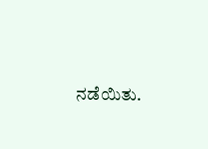ನಡೆಯಿತು.